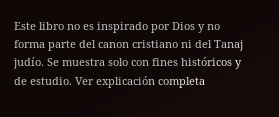Este libro no es inspirado por Dios y no forma parte del canon cristiano ni del Tanaj judío. Se muestra solo con fines históricos y de estudio. Ver explicación completa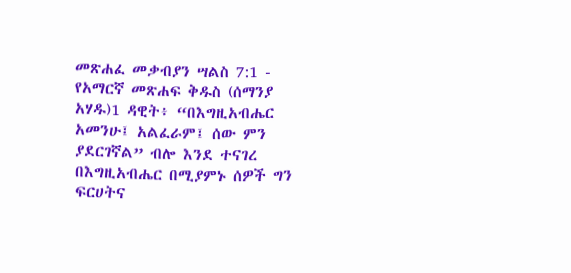መጽሐፈ መቃብያን ሣልስ 7:1 - የአማርኛ መጽሐፍ ቅዱስ (ሰማንያ አሃዱ)1 ዳዊት፥ “በእግዚአብሔር አመንሁ፤ አልፈራም፤ ሰው ምን ያደርገኛል” ብሎ እንደ ተናገረ በእግዚአብሔር በሚያምኑ ሰዎች ግን ፍርሀትና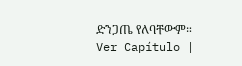ድንጋጤ የለባቸውም። Ver Capítulo |